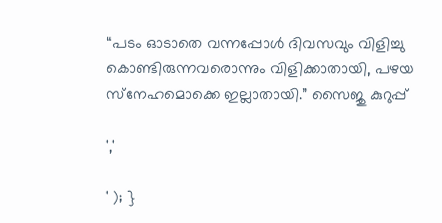“പടം ഓടാതെ വന്നപ്പോള്‍ ദിവസവും വിളിച്ചു കൊണ്ടിരുന്നവരൊന്നും വിളിക്കാതായി, പഴയ സ്‌നേഹമൊക്കെ ഇല്ലാതായി.” സൈജു കുറുപ്പ്

','

' ); }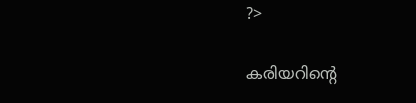?>

കരിയറിന്റെ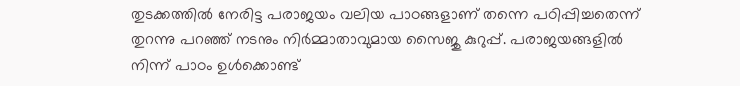തുടക്കത്തില്‍ നേരിട്ട പരാജയം വലിയ പാഠങ്ങളാണ് തന്നെ പഠിപ്പിച്ചതെന്ന് തുറന്നു പറഞ്ഞ് നടനും നിർമ്മാതാവുമായ സൈജു കുറുപ്പ്. പരാജയങ്ങളില്‍ നിന്ന് പാഠം ഉള്‍ക്കൊണ്ട്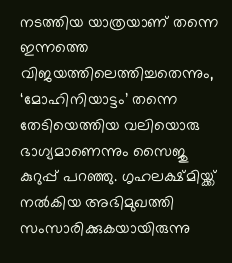നടത്തിയ യാത്രയാണ് തന്നെ ഇന്നത്തെ വിജയത്തിലെത്തിച്ചതെന്നും, ‘മോഹിനിയാട്ടം’ തന്നെ തേടിയെത്തിയ വലിയൊരു ഭാഗ്യമാണെന്നും സൈജു കുറുപ്പ് പറഞ്ഞു. ഗൃഹലക്ഷ്മിയ്ക്ക് നല്‍കിയ അഭിമുഖത്തി സംസാരിക്കുകയായിരുന്നു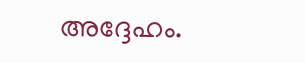അദ്ദേഹം.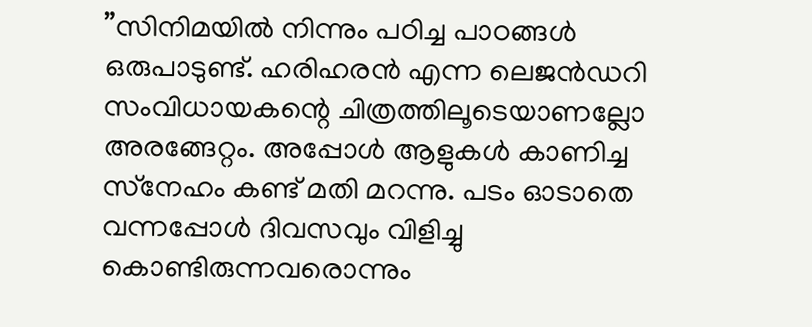”സിനിമയില്‍ നിന്നും പഠിച്ച പാഠങ്ങള്‍ ഒരുപാടുണ്ട്. ഹരിഹരന്‍ എന്ന ലെജന്‍ഡറി സംവിധായകന്റെ ചിത്രത്തിലൂടെയാണല്ലോ അരങ്ങേറ്റം. അപ്പോള്‍ ആളുകള്‍ കാണിച്ച സ്‌നേഹം കണ്ട് മതി മറന്നു. പടം ഓടാതെ വന്നപ്പോള്‍ ദിവസവും വിളിച്ചു കൊണ്ടിരുന്നവരൊന്നും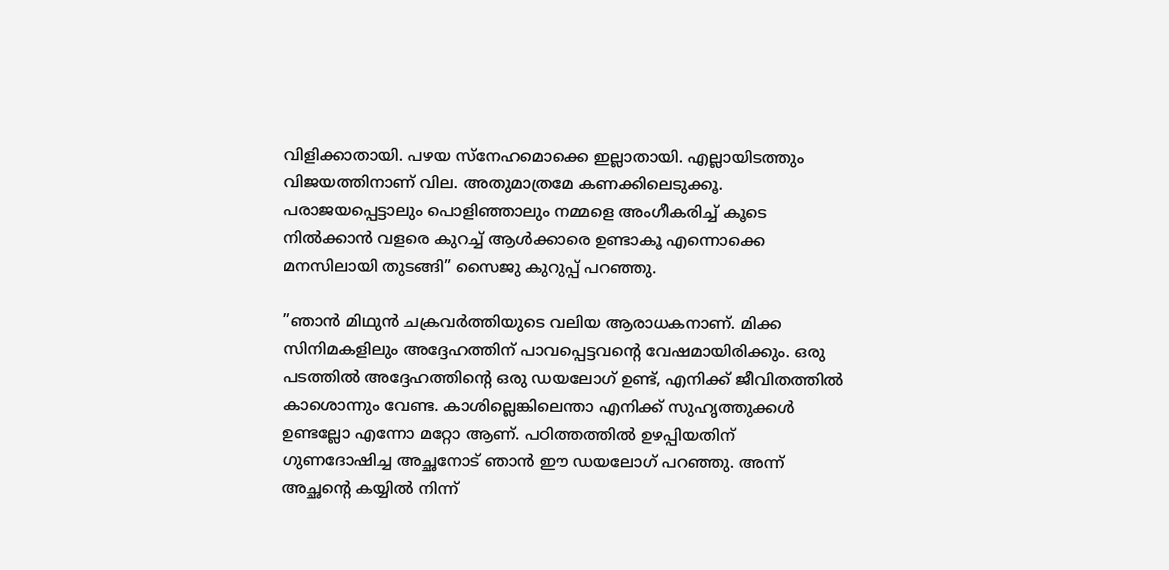വിളിക്കാതായി. പഴയ സ്‌നേഹമൊക്കെ ഇല്ലാതായി. എല്ലായിടത്തും വിജയത്തിനാണ് വില. അതുമാത്രമേ കണക്കിലെടുക്കൂ. പരാജയപ്പെട്ടാലും പൊളിഞ്ഞാലും നമ്മളെ അംഗീകരിച്ച് കൂടെ നില്‍ക്കാന്‍ വളരെ കുറച്ച് ആള്‍ക്കാരെ ഉണ്ടാകൂ എന്നൊക്കെ മനസിലായി തുടങ്ങി” സൈജു കുറുപ്പ് പറഞ്ഞു.

”ഞാന്‍ മിഥുന്‍ ചക്രവര്‍ത്തിയുടെ വലിയ ആരാധകനാണ്. മിക്ക സിനിമകളിലും അദ്ദേഹത്തിന് പാവപ്പെട്ടവന്റെ വേഷമായിരിക്കും. ഒരു പടത്തില്‍ അദ്ദേഹത്തിന്റെ ഒരു ഡയലോഗ് ഉണ്ട്, എനിക്ക് ജീവിതത്തില്‍ കാശൊന്നും വേണ്ട. കാശില്ലെങ്കിലെന്താ എനിക്ക് സുഹൃത്തുക്കള്‍ ഉണ്ടല്ലോ എന്നോ മറ്റോ ആണ്. പഠിത്തത്തില്‍ ഉഴപ്പിയതിന് ഗുണദോഷിച്ച അച്ഛനോട് ഞാന്‍ ഈ ഡയലോഗ് പറഞ്ഞു. അന്ന് അച്ഛന്റെ കയ്യില്‍ നിന്ന്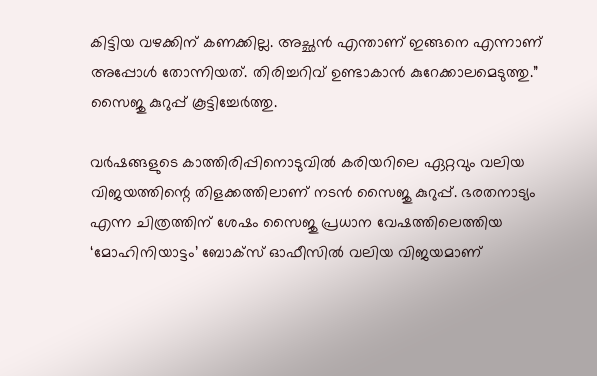കിട്ടിയ വഴക്കിന് കണക്കില്ല. അച്ഛന്‍ എന്താണ് ഇങ്ങനെ എന്നാണ് അപ്പോള്‍ തോന്നിയത്. തിരിച്ചറിവ് ഉണ്ടാകാന്‍ കുറേക്കാലമെടുത്തു.” സൈജു കുറുപ്പ് കൂട്ടിച്ചേർത്തു.

വര്‍ഷങ്ങളുടെ കാത്തിരിപ്പിനൊടുവില്‍ കരിയറിലെ ഏറ്റവും വലിയ വിജയത്തിന്റെ തിളക്കത്തിലാണ് നടന്‍ സൈജു കുറുപ്പ്. ഭരതനാട്യം എന്ന ചിത്രത്തിന് ശേഷം സൈജു പ്രധാന വേഷത്തിലെത്തിയ ‘മോഹിനിയാട്ടം’ ബോക്‌സ് ഓഫീസില്‍ വലിയ വിജയമാണ്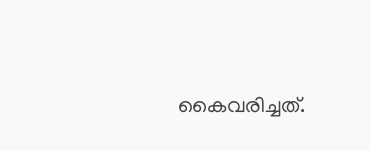കൈവരിച്ചത്.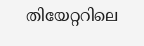തിയേറ്ററിലെ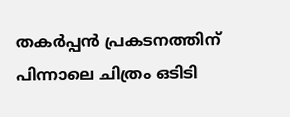തകര്‍പ്പന്‍ പ്രകടനത്തിന് പിന്നാലെ ചിത്രം ഒടിടി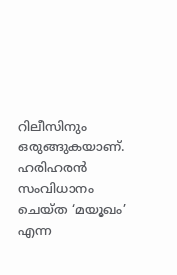റിലീസിനും ഒരുങ്ങുകയാണ്. ഹരിഹരന്‍ സംവിധാനം ചെയ്ത ‘മയൂഖം’ എന്ന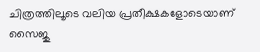ചിത്രത്തിലൂടെ വലിയ പ്രതീക്ഷകളോടെയാണ് സൈജു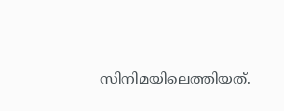സിനിമയിലെത്തിയത്.